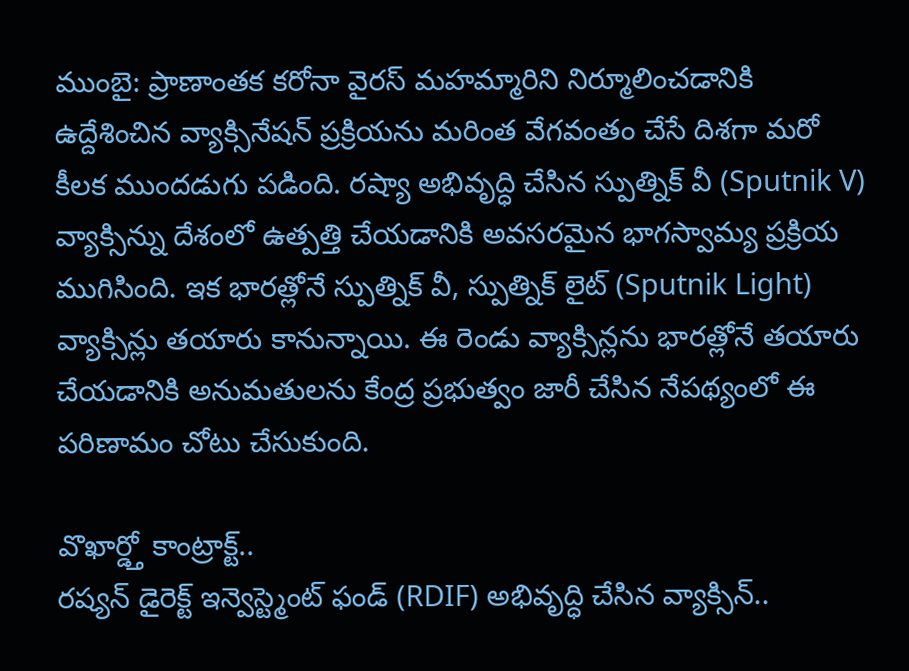ముంబై: ప్రాణాంతక కరోనా వైరస్ మహమ్మారిని నిర్మూలించడానికి ఉద్దేశించిన వ్యాక్సినేషన్ ప్రక్రియను మరింత వేగవంతం చేసే దిశగా మరో కీలక ముందడుగు పడింది. రష్యా అభివృద్ధి చేసిన స్పుత్నిక్ వీ (Sputnik V) వ్యాక్సిన్ను దేశంలో ఉత్పత్తి చేయడానికి అవసరమైన భాగస్వామ్య ప్రక్రియ ముగిసింది. ఇక భారత్లోనే స్పుత్నిక్ వీ, స్పుత్నిక్ లైట్ (Sputnik Light) వ్యాక్సిన్లు తయారు కానున్నాయి. ఈ రెండు వ్యాక్సిన్లను భారత్లోనే తయారు చేయడానికి అనుమతులను కేంద్ర ప్రభుత్వం జారీ చేసిన నేపథ్యంలో ఈ పరిణామం చోటు చేసుకుంది.

వొఖార్డ్తో కాంట్రాక్ట్..
రష్యన్ డైరెక్ట్ ఇన్వెస్ట్మెంట్ ఫండ్ (RDIF) అభివృద్ధి చేసిన వ్యాక్సిన్..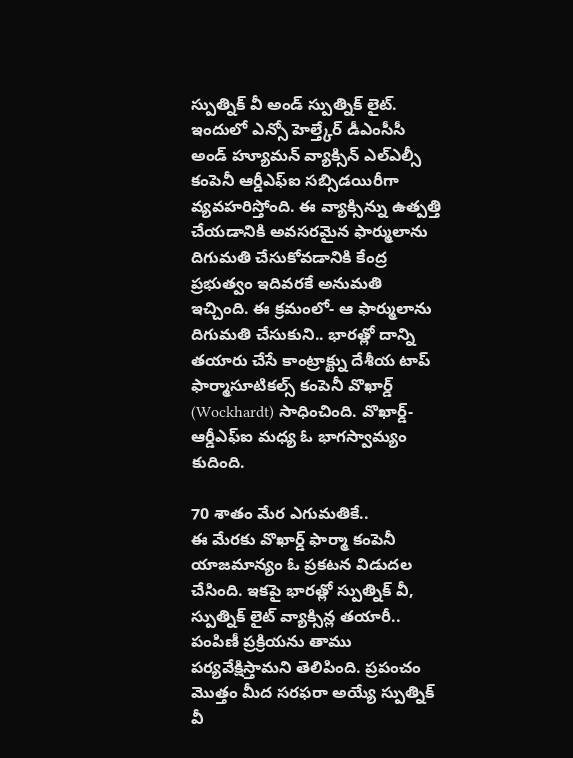స్పుత్నిక్ వీ అండ్ స్పుత్నిక్ లైట్. ఇందులో ఎన్సో హెల్త్కేర్ డీఎంసీసీ అండ్ హ్యూమన్ వ్యాక్సిన్ ఎల్ఎల్సీ కంపెనీ ఆర్డీఎఫ్ఐ సబ్సిడయిరీగా వ్యవహరిస్తోంది. ఈ వ్యాక్సిన్ను ఉత్పత్తి చేయడానికి అవసరమైన ఫార్ములాను దిగుమతి చేసుకోవడానికి కేంద్ర ప్రభుత్వం ఇదివరకే అనుమతి ఇచ్చింది. ఈ క్రమంలో- ఆ ఫార్ములాను దిగుమతి చేసుకుని.. భారత్లో దాన్ని తయారు చేసే కాంట్రాక్ట్ను దేశీయ టాప్ ఫార్మాసూటికల్స్ కంపెనీ వొఖార్డ్ (Wockhardt) సాధించింది. వొఖార్డ్-ఆర్డీఎఫ్ఐ మధ్య ఓ భాగస్వామ్యం కుదింది.

70 శాతం మేర ఎగుమతికే..
ఈ మేరకు వొఖార్డ్ ఫార్మా కంపెనీ యాజమాన్యం ఓ ప్రకటన విడుదల చేసింది. ఇకపై భారత్లో స్పుత్నిక్ వీ, స్పుత్నిక్ లైట్ వ్యాక్సిన్ల తయారీ.. పంపిణీ ప్రక్రియను తాము పర్యవేక్షిస్తామని తెలిపింది. ప్రపంచం మొత్తం మీద సరఫరా అయ్యే స్పుత్నిక్ వీ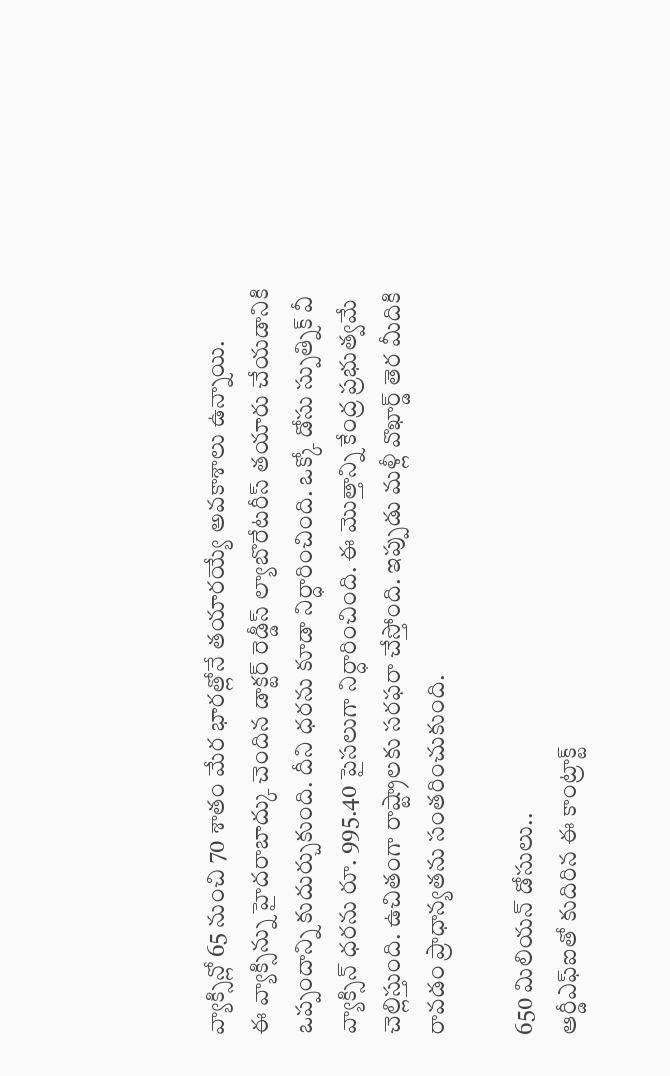వ్యాక్సిన్లో 65 నుంచి 70 శాతం మేర భారత్లోనే తయారయ్యే అవకాశాలు ఉన్నాయి.
ఈ వ్యాక్సిన్ను హైదరాబాద్కు చెందిన డాక్టర్ రెడ్డీస్ ల్యాబొరేటరీస్ తయారు చేయడానికి ఒప్పందాన్ని కుదుర్చుకుంది. దీని ధరను కూడా నిర్ధారించింది. ఒక్కో డోసు స్పుత్నిక్ వీ వ్యాక్సిన్ ధరను రూ. 995.40 పైసలుగా నిర్ధారించింది. ఈ మొత్తాన్ని కేంద్ర ప్రభుత్వమే చెల్లిస్తుంది. ఉచితంగా రాష్ట్రాలకు సరఫరా చేస్తోంది. ఇప్పుడు మళ్లీ వొఖార్డ్ తెర మీదికి రావడం ప్రాధాన్యతను సంతరించుకుంది.

650 మిలియన్ డోసులు..
ఆర్డీఎఫ్ఐతో కుదిరిన ఈ కాంట్రాక్ట్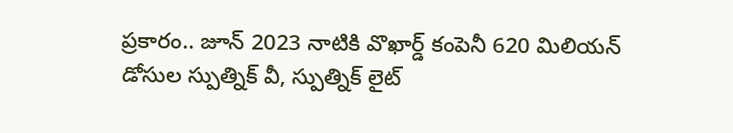ప్రకారం.. జూన్ 2023 నాటికి వొఖార్డ్ కంపెనీ 620 మిలియన్ డోసుల స్పుత్నిక్ వీ, స్పుత్నిక్ లైట్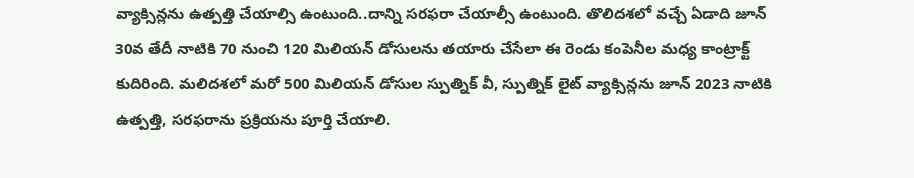వ్యాక్సిన్లను ఉత్పత్తి చేయాల్సి ఉంటుంది..దాన్ని సరఫరా చేయాల్సీ ఉంటుంది. తొలిదశలో వచ్చే ఏడాది జూన్ 30వ తేదీ నాటికి 70 నుంచి 120 మిలియన్ డోసులను తయారు చేసేలా ఈ రెండు కంపెనీల మధ్య కాంట్రాక్ట్ కుదిరింది. మలిదశలో మరో 500 మిలియన్ డోసుల స్పుత్నిక్ వీ, స్పుత్నిక్ లైట్ వ్యాక్సిన్లను జూన్ 2023 నాటికి ఉత్పత్తి, సరఫరాను ప్రక్రియను పూర్తి చేయాలి.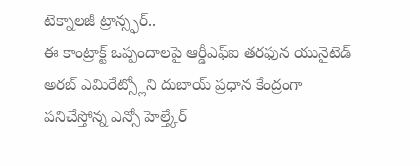టెక్నాలజీ ట్రాన్స్ఫర్..
ఈ కాంట్రాక్ట్ ఒప్పందాలపై ఆర్డీఎఫ్ఐ తరఫున యునైటెడ్ అరబ్ ఎమిరేట్స్లోని దుబాయ్ ప్రధాన కేంద్రంగా పనిచేస్తోన్న ఎన్సో హెల్త్కేర్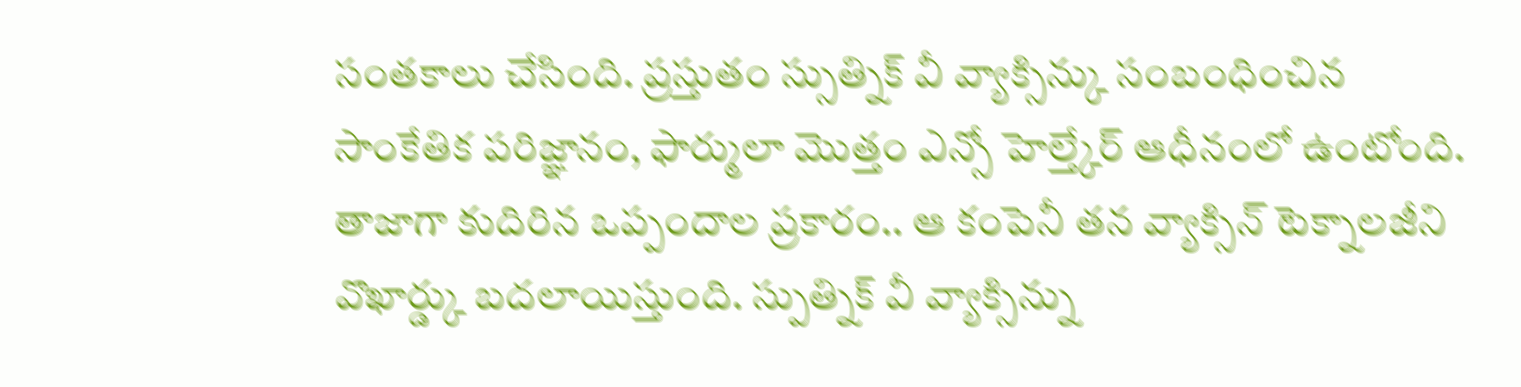సంతకాలు చేసింది. ప్రస్తుతం స్సుత్నిక్ వీ వ్యాక్సిన్కు సంబంధించిన సాంకేతిక పరిజ్ఞానం, ఫార్ములా మొత్తం ఎన్సో హెల్త్కేర్ ఆధీనంలో ఉంటోంది. తాజాగా కుదిరిన ఒప్పందాల ప్రకారం.. ఆ కంపెనీ తన వ్యాక్సిన్ టెక్నాలజీని వొఖార్డ్కు బదలాయిస్తుంది. స్పుత్నిక్ వీ వ్యాక్సిన్ను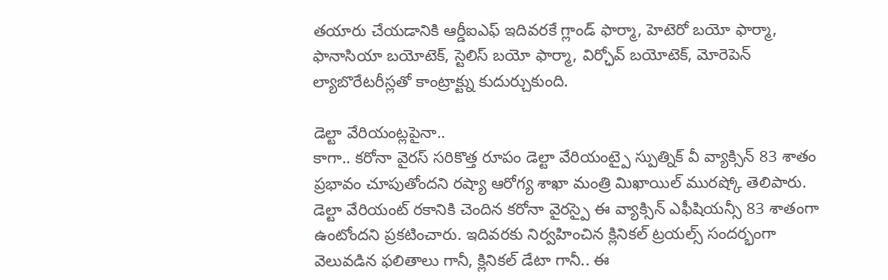తయారు చేయడానికి ఆర్డీఐఎఫ్ ఇదివరకే గ్లాండ్ ఫార్మా, హెటెరో బయో ఫార్మా, ఫానాసియా బయోటెక్, స్టెలిస్ బయో ఫార్మా, విర్ఛోవ్ బయోటెక్, మోరెపెన్ ల్యాబొరేటరీస్లతో కాంట్రాక్ట్ను కుదుర్చుకుంది.

డెల్టా వేరియంట్లపైనా..
కాగా.. కరోనా వైరస్ సరికొత్త రూపం డెల్టా వేరియంట్పై స్పుత్నిక్ వీ వ్యాక్సిన్ 83 శాతం ప్రభావం చూపుతోందని రష్యా ఆరోగ్య శాఖా మంత్రి మిఖాయిల్ మురష్కో తెలిపారు. డెల్టా వేరియంట్ రకానికి చెందిన కరోనా వైరస్పై ఈ వ్యాక్సిన్ ఎఫీషియన్సీ 83 శాతంగా ఉంటోందని ప్రకటించారు. ఇదివరకు నిర్వహించిన క్లినికల్ ట్రయల్స్ సందర్భంగా వెలువడిన ఫలితాలు గానీ, క్లినికల్ డేటా గానీ.. ఈ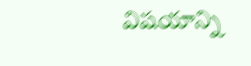విషయాన్ని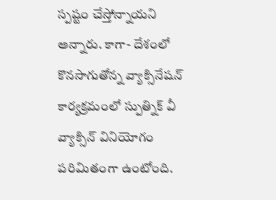స్పష్టం చేస్తోన్నాయని అన్నారు. కాగా- దేశంలో కొనసాగుతోన్న వ్యాక్సినేషన్ కార్యక్రమంలో స్పుత్నిక్ వీ వ్యాక్సిన్ వినియోగం పరిమితంగా ఉంటోంది.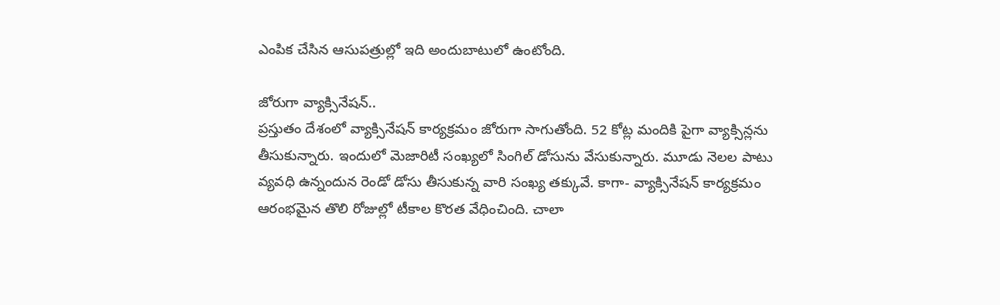ఎంపిక చేసిన ఆసుపత్రుల్లో ఇది అందుబాటులో ఉంటోంది.

జోరుగా వ్యాక్సినేషన్..
ప్రస్తుతం దేశంలో వ్యాక్సినేషన్ కార్యక్రమం జోరుగా సాగుతోంది. 52 కోట్ల మందికి పైగా వ్యాక్సిన్లను తీసుకున్నారు. ఇందులో మెజారిటీ సంఖ్యలో సింగిల్ డోసును వేసుకున్నారు. మూడు నెలల పాటు వ్యవధి ఉన్నందున రెండో డోసు తీసుకున్న వారి సంఖ్య తక్కువే. కాగా- వ్యాక్సినేషన్ కార్యక్రమం ఆరంభమైన తొలి రోజుల్లో టీకాల కొరత వేధించింది. చాలా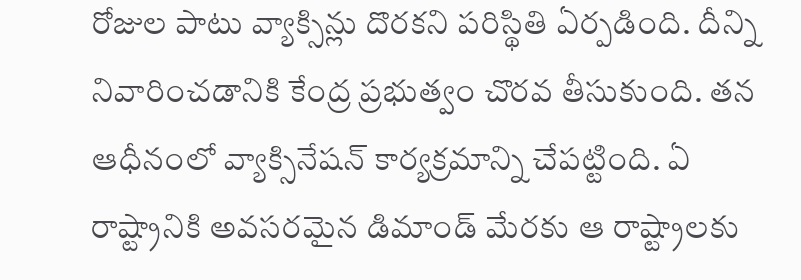రోజుల పాటు వ్యాక్సిన్లు దొరకని పరిస్థితి ఏర్పడింది. దీన్ని నివారించడానికి కేంద్ర ప్రభుత్వం చొరవ తీసుకుంది. తన ఆధీనంలో వ్యాక్సినేషన్ కార్యక్రమాన్ని చేపట్టింది. ఏ రాష్ట్రానికి అవసరమైన డిమాండ్ మేరకు ఆ రాష్ట్రాలకు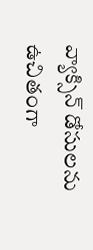వ్యాక్సిన్ డోసులను ఉచితంగా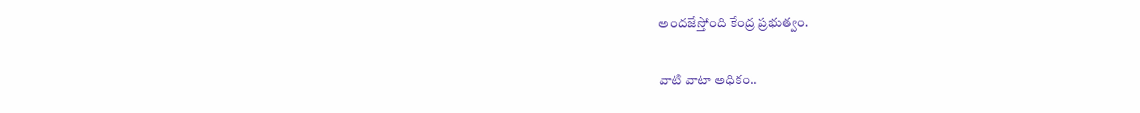అందజేస్తోంది కేంద్ర ప్రభుత్వం.

వాటి వాటా అధికం..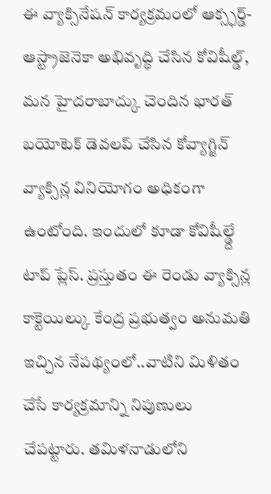ఈ వ్యాక్సినేషన్ కార్యక్రమంలో ఆక్స్ఫర్డ్-ఆస్ట్రాజెనెకా అభివృద్ధి చేసిన కోవిషీల్డ్, మన హైదరాబాద్కు చెందిన భారత్ బయోటెక్ డెవలప్ చేసిన కోవ్యాగ్జిన్ వ్యాక్సిన్ల వినియోగం అధికంగా ఉంటోంది. ఇందులో కూడా కోవిషీల్డ్దే టాప్ ప్లేస్. ప్రస్తుతం ఈ రెండు వ్యాక్సిన్ల కాక్టెయిల్కు కేంద్ర ప్రభుత్వం అనుమతి ఇచ్చిన నేపథ్యంలో..వాటిని మిళితం చేసే కార్యక్రమాన్ని నిపుణులు చేపట్టారు. తమిళనాడులోని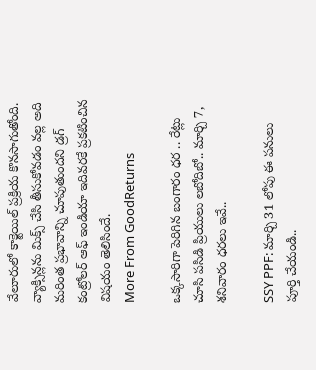వేలూరులో కాక్టెయిల్ ప్రక్రియ కొనసాగుతోంది. వ్యాక్సిన్లను మిక్స్ చేసి తీసుకోవడం వల్ల అది మరింత ప్రభావాన్ని చూపుతుందని డ్రగ్ కంట్రోలర్ ఆఫ్ ఇండియా ఇదివరకే ప్రకటించిన విషయం తెలిసిందే.
More From GoodReturns

ఒక్కసారిగా పెరిగిన బంగారం ధర .. రేట్లు చూసి పసిడి ప్రియులు లబోదిబో.. మార్చి 7, శనివారం ధరలు ఇవే..

SSY PPF: మార్చి 31 లోపు ఈ పనులు పూర్తి చేయండి..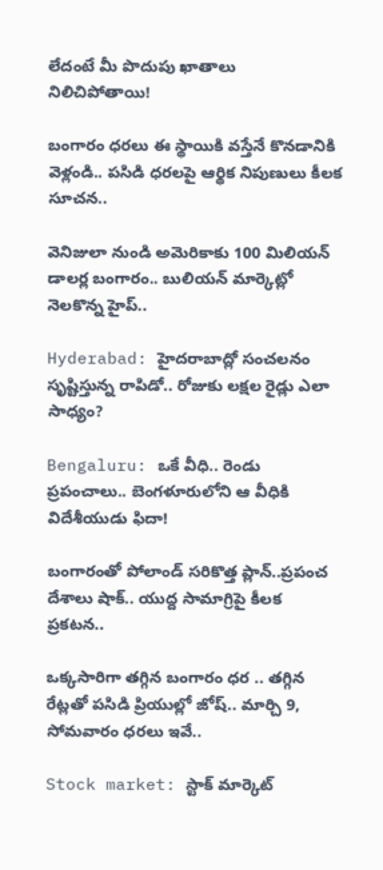లేదంటే మీ పొదుపు ఖాతాలు నిలిచిపోతాయి!

బంగారం ధరలు ఈ స్థాయికి వస్తేనే కొనడానికి వెళ్లండి.. పసిడి ధరలపై ఆర్థిక నిపుణులు కీలక సూచన..

వెనిజులా నుండి అమెరికాకు 100 మిలియన్ డాలర్ల బంగారం.. బులియన్ మార్కెట్లో నెలకొన్న హైప్..

Hyderabad: హైదరాబాద్లో సంచలనం సృష్టిస్తున్న రాపిడో.. రోజుకు లక్షల రైడ్లు ఎలా సాధ్యం?

Bengaluru: ఒకే వీధి.. రెండు ప్రపంచాలు.. బెంగళూరులోని ఆ వీధికి విదేశీయుడు ఫిదా!

బంగారంతో పోలాండ్ సరికొత్త ప్లాన్..ప్రపంచ దేశాలు షాక్.. యుద్ద సామాగ్రిపై కీలక ప్రకటన..

ఒక్కసారిగా తగ్గిన బంగారం ధర .. తగ్గిన రేట్లతో పసిడి ప్రియుల్లో జోష్.. మార్చి 9, సోమవారం ధరలు ఇవే..

Stock market: స్టాక్ మార్కెట్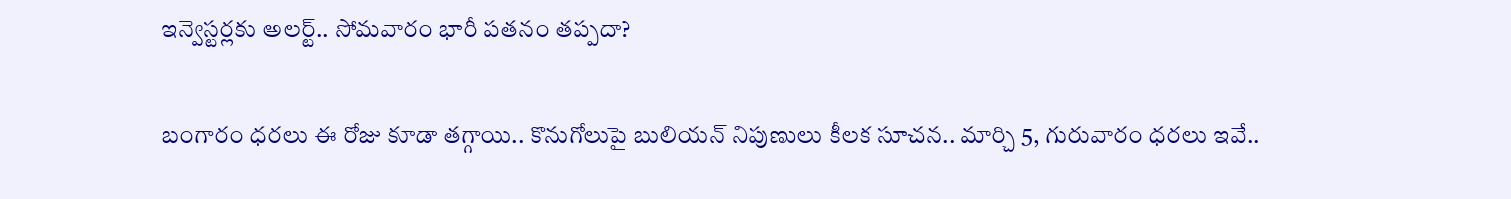ఇన్వెస్టర్లకు అలర్ట్.. సోమవారం భారీ పతనం తప్పదా?

బంగారం ధరలు ఈ రోజు కూడా తగ్గాయి.. కొనుగోలుపై బులియన్ నిపుణులు కీలక సూచన.. మార్చి 5, గురువారం ధరలు ఇవే..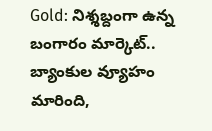Gold: నిశ్శబ్దంగా ఉన్న బంగారం మార్కెట్.. బ్యాంకుల వ్యూహం మారింది,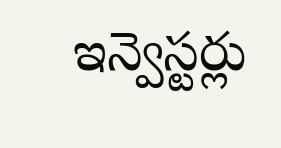ఇన్వెస్టర్లు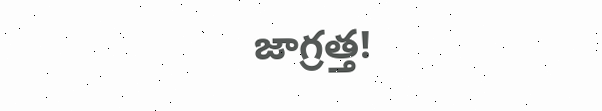జాగ్రత్త!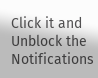Click it and Unblock the Notifications